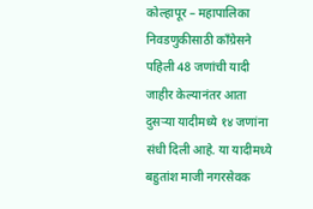कोल्हापूर – महापालिका निवडणुकीसाठी काँग्रेसने पहिली 48 जणांची यादी जाहीर केल्यानंतर आता दुसऱ्या यादीमध्ये १४ जणांना संधी दिली आहे. या यादीमध्ये बहुतांश माजी नगरसेवक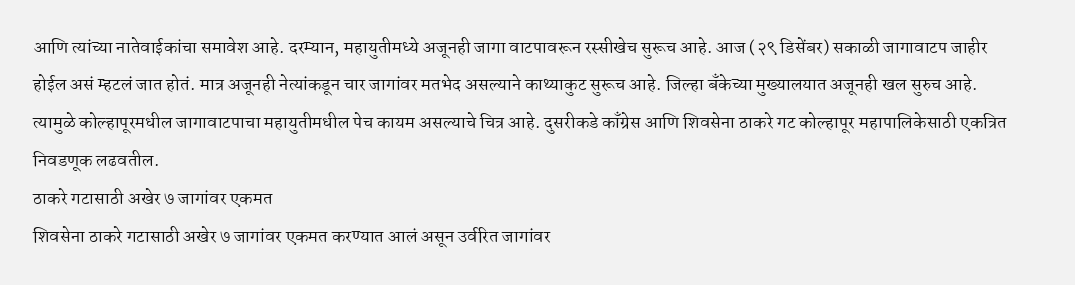आणि त्यांच्या नातेवाईकांचा समावेश आहे. दरम्यान, महायुतीमध्ये अजूनही जागा वाटपावरून रस्सीखेच सुरूच आहे. आज (२९ डिसेंबर) सकाळी जागावाटप जाहीर होईल असं म्हटलं जात होतं. मात्र अजूनही नेत्यांकडून चार जागांवर मतभेद असल्याने काथ्याकुट सुरूच आहे. जिल्हा बँकेच्या मुख्यालयात अजूनही खल सुरुच आहे. त्यामुळे कोल्हापूरमधील जागावाटपाचा महायुतीमधील पेच कायम असल्याचे चित्र आहे. दुसरीकडे काँग्रेस आणि शिवसेना ठाकरे गट कोल्हापूर महापालिकेसाठी एकत्रित निवडणूक लढवतील.
ठाकरे गटासाठी अखेर ७ जागांवर एकमत
शिवसेना ठाकरे गटासाठी अखेर ७ जागांवर एकमत करण्यात आलं असून उर्वरित जागांवर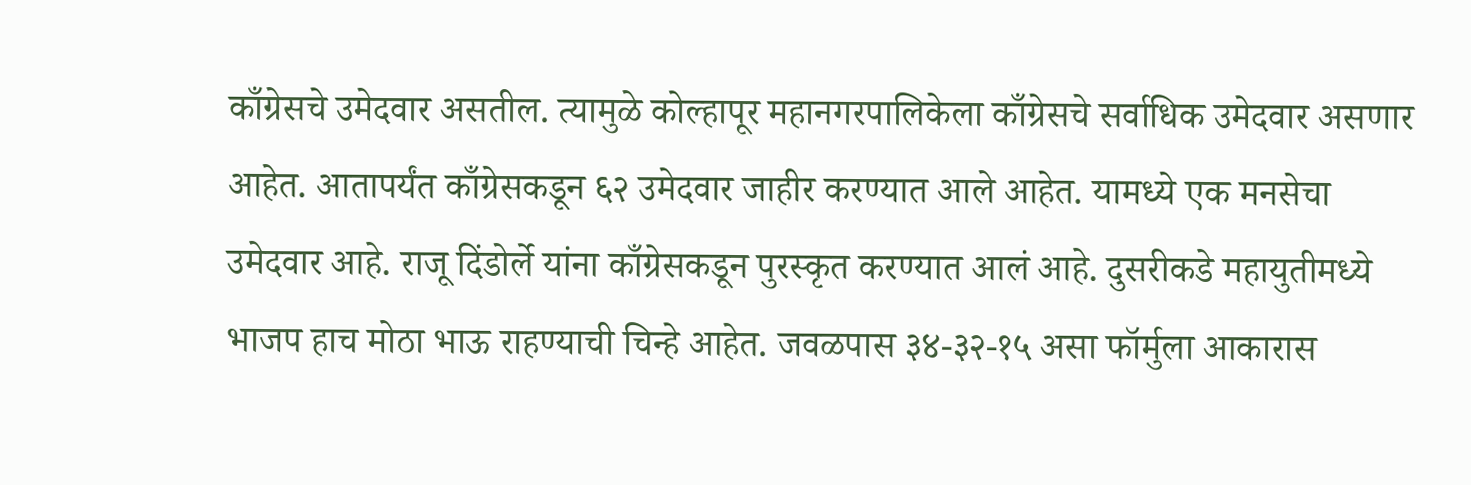काँग्रेसचे उमेदवार असतील. त्यामुळे कोल्हापूर महानगरपालिकेला काँग्रेसचे सर्वाधिक उमेदवार असणार आहेत. आतापर्यंत काँग्रेसकडून ६२ उमेदवार जाहीर करण्यात आले आहेत. यामध्ये एक मनसेचा उमेदवार आहे. राजू दिंडोर्ले यांना काँग्रेसकडून पुरस्कृत करण्यात आलं आहे. दुसरीकडे महायुतीमध्ये भाजप हाच मोठा भाऊ राहण्याची चिन्हे आहेत. जवळपास ३४-३२-१५ असा फॉर्मुला आकारास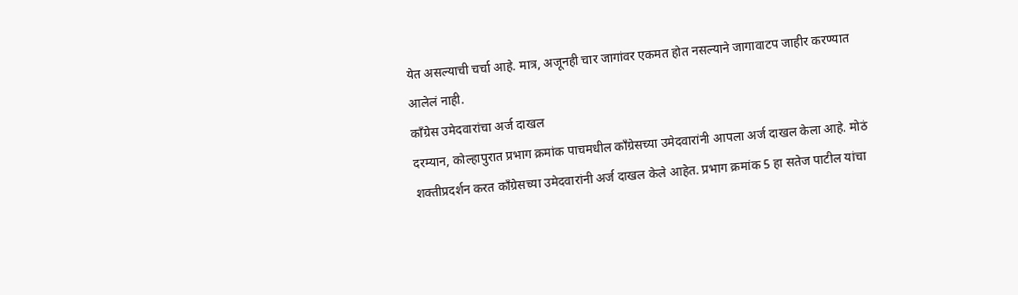येत असल्याची चर्चा आहे. मात्र, अजूनही चार जागांवर एकमत होत नसल्याने जागावाटप जाहीर करण्यात आलेलं नाही.
काँग्रेस उमेदवारांचा अर्ज दाखल
दरम्यान, कोल्हापुरात प्रभाग क्रमांक पाचमधील काँग्रेसच्या उमेदवारांनी आपला अर्ज दाखल केला आहे. मोठं शक्तीप्रदर्शन करत काँग्रेसच्या उमेदवारांनी अर्ज दाखल केले आहेत. प्रभाग क्रमांक 5 हा सतेज पाटील यांचा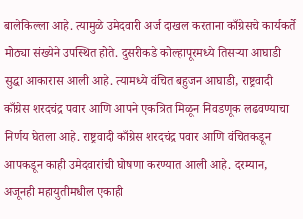बालेकिल्ला आहे. त्यामुळे उमेदवारी अर्ज दाखल करताना काँग्रेसचे कार्यकर्ते मोठ्या संख्येने उपस्थित होते. दुसरीकडे कोल्हापूरमध्ये तिसऱ्या आघाडी सुद्धा आकारास आली आहे. त्यामध्ये वंचित बहुजन आघाडी, राष्ट्रवादी काँग्रेस शरदचंद्र पवार आणि आपने एकत्रित मिळून निवडणूक लढवण्याचा निर्णय घेतला आहे. राष्ट्रवादी काँग्रेस शरदचंद्र पवार आणि वंचितकडून आपकडून काही उमेदवारांची घोषणा करण्यात आली आहे. दरम्यान, अजूनही महायुतीमधील एकाही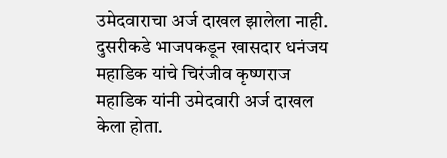उमेदवाराचा अर्ज दाखल झालेला नाही.
दुसरीकडे भाजपकडून खासदार धनंजय महाडिक यांचे चिरंजीव कृष्णराज महाडिक यांनी उमेदवारी अर्ज दाखल केला होता.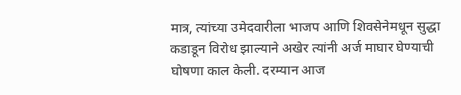मात्र, त्यांच्या उमेदवारीला भाजप आणि शिवसेनेमधून सुद्धा कडाडून विरोध झाल्याने अखेर त्यांनी अर्ज माघार घेण्याची घोषणा काल केली. दरम्यान आज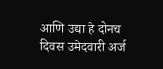आणि उद्या हे दोनच दिवस उमेदवारी अर्ज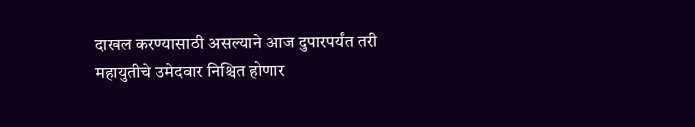दाखल करण्यासाठी असल्याने आज दुपारपर्यंत तरी महायुतीचे उमेदवार निश्चित होणार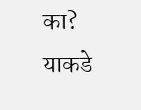का? याकडे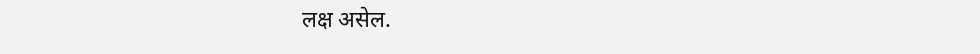लक्ष असेल.